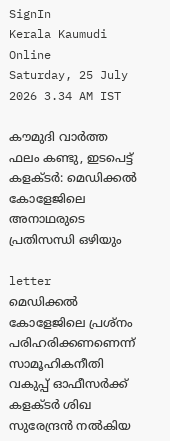SignIn
Kerala Kaumudi Online
Saturday, 25 July 2026 3.34 AM IST

കൗമുദി വാർത്ത ഫലം കണ്ടു, ഇടപെട്ട് കളക്ടർ: മെഡിക്കൽ കോളേജിലെ അനാഥരുടെ പ്രതിസന്ധി ഒഴിയും

letter
മെഡിക്കൽ കോളേജിലെ പ്രശ്നം പരിഹരിക്കണണെന്ന് സാമൂഹികനീതി വകുപ്പ് ഓഫീസർക്ക് കളക്ടർ ശിഖ സുരേന്ദ്രൻ നൽകിയ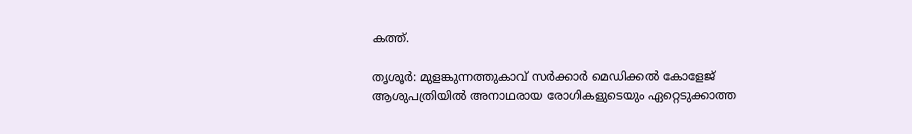കത്ത്.

തൃശൂർ: മുളങ്കുന്നത്തുകാവ് സർക്കാർ മെഡിക്കൽ കോളേജ് ആശുപത്രിയിൽ അനാഥരായ രോഗികളുടെയും ഏറ്റെടുക്കാത്ത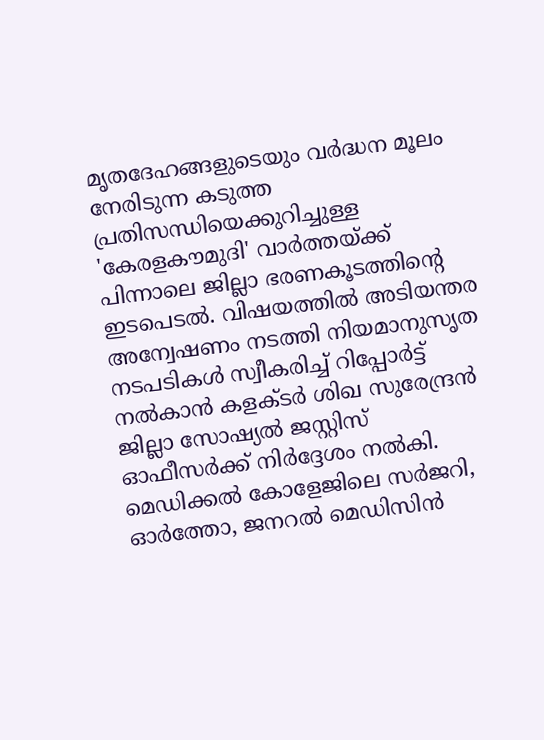മൃതദേഹങ്ങളുടെയും വർദ്ധന മൂലം നേരിടുന്ന കടുത്ത പ്രതിസന്ധിയെക്കുറിച്ചുള്ള 'കേരളകൗമുദി' വാർത്തയ്ക്ക് പിന്നാലെ ജില്ലാ ഭരണകൂടത്തിന്റെ ഇടപെടൽ. വിഷയത്തിൽ അടിയന്തര അന്വേഷണം നടത്തി നിയമാനുസൃത നടപടികൾ സ്വീകരിച്ച് റിപ്പോർട്ട് നൽകാൻ കളക്ടർ ശിഖ സുരേന്ദ്രൻ ജില്ലാ സോഷ്യൽ ജസ്റ്റിസ് ഓഫീസർക്ക് നിർദ്ദേശം നൽകി. മെഡിക്കൽ കോളേജിലെ സർജറി, ഓർത്തോ, ജനറൽ മെഡിസിൻ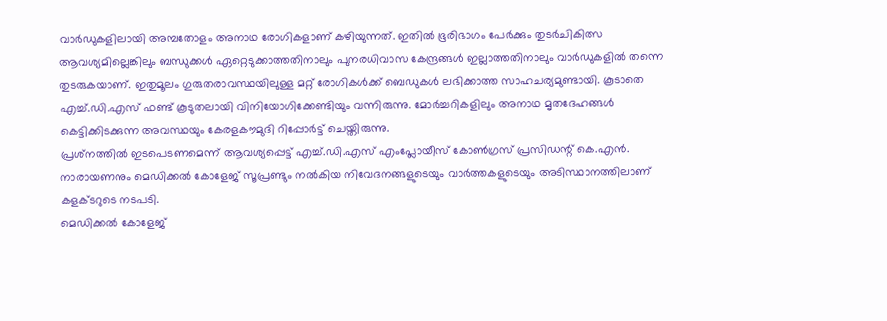വാർഡുകളിലായി അമ്പതോളം അനാഥ രോഗികളാണ് കഴിയുന്നത്. ഇതിൽ ഭൂരിഭാഗം പേർക്കും തുടർചികിത്സ ആവശ്യമില്ലെങ്കിലും ബന്ധുക്കൾ ഏറ്റെടുക്കാത്തതിനാലും പുനരധിവാസ കേന്ദ്രങ്ങൾ ഇല്ലാത്തതിനാലും വാർഡുകളിൽ തന്നെ തുടരുകയാണ്. ഇതുമൂലം ഗുരുതരാവസ്ഥയിലുള്ള മറ്റ് രോഗികൾക്ക് ബെഡുകൾ ലഭിക്കാത്ത സാഹചര്യമുണ്ടായി. കൂടാതെ എച്ച്.ഡി.എസ് ഫണ്ട് കൂടുതലായി വിനിയോഗിക്കേണ്ടിയും വന്നിരുന്നു. മോർച്ചറികളിലും അനാഥ മൃതദേഹങ്ങൾ കെട്ടിക്കിടക്കുന്ന അവസ്ഥയും കേരളകൗമുദി റിപ്പോർട്ട് ചെയ്തിരുന്നു.
പ്രശ്‌നത്തിൽ ഇടപെടണമെന്ന് ആവശ്യപ്പെട്ട് എച്ച്.ഡി.എസ് എംപ്ലോയീസ് കോൺഗ്രസ് പ്രസിഡന്റ് കെ.എൻ. നാരായണനും മെഡിക്കൽ കോളേജ് സൂപ്രണ്ടും നൽകിയ നിവേദനങ്ങളുടെയും വാർത്തകളുടെയും അടിസ്ഥാനത്തിലാണ് കളക്ടറുടെ നടപടി.
മെഡിക്കൽ കോളേജ്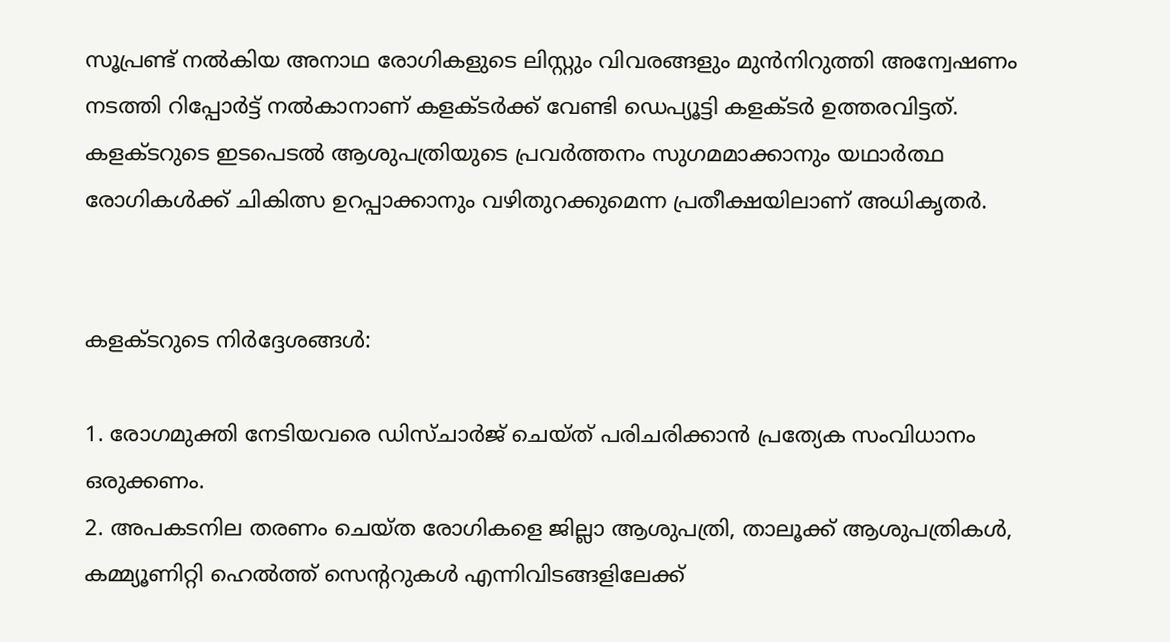സൂപ്രണ്ട് നൽകിയ അനാഥ രോഗികളുടെ ലിസ്റ്റും വിവരങ്ങളും മുൻനിറുത്തി അന്വേഷണം നടത്തി റിപ്പോർട്ട് നൽകാനാണ് കളക്ടർക്ക് വേണ്ടി ഡെപ്യൂട്ടി കളക്ടർ ഉത്തരവിട്ടത്. കളക്ടറുടെ ഇടപെടൽ ആശുപത്രിയുടെ പ്രവർത്തനം സുഗമമാക്കാനും യഥാർത്ഥ രോഗികൾക്ക് ചികിത്സ ഉറപ്പാക്കാനും വഴിതുറക്കുമെന്ന പ്രതീക്ഷയിലാണ് അധികൃതർ.


കളക്ടറുടെ നിർദ്ദേശങ്ങൾ:

1. രോഗമുക്തി നേടിയവരെ ഡിസ്ചാർജ് ചെയ്ത് പരിചരിക്കാൻ പ്രത്യേക സംവിധാനം ഒരുക്കണം.
2. അപകടനില തരണം ചെയ്ത രോഗികളെ ജില്ലാ ആശുപത്രി, താലൂക്ക് ആശുപത്രികൾ, കമ്മ്യൂണിറ്റി ഹെൽത്ത് സെന്ററുകൾ എന്നിവിടങ്ങളിലേക്ക്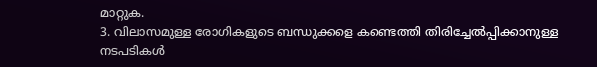മാറ്റുക.
3. വിലാസമുള്ള രോഗികളുടെ ബന്ധുക്കളെ കണ്ടെത്തി തിരിച്ചേൽപ്പിക്കാനുള്ള നടപടികൾ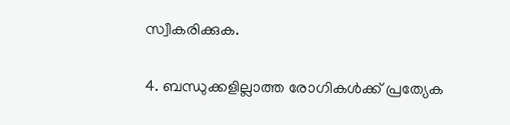സ്വീകരിക്കുക.

4. ബന്ധുക്കളില്ലാത്ത രോഗികൾക്ക് പ്രത്യേക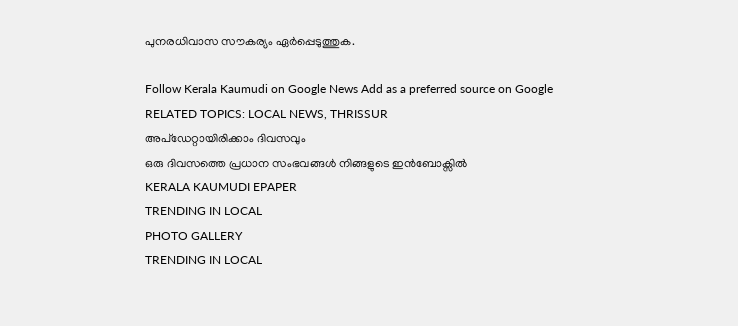പുനരധിവാസ സൗകര്യം ഏർപ്പെടുത്തുക.

Follow Kerala Kaumudi on Google News Add as a preferred source on Google
RELATED TOPICS: LOCAL NEWS, THRISSUR
അപ്ഡേറ്റായിരിക്കാം ദിവസവും
ഒരു ദിവസത്തെ പ്രധാന സംഭവങ്ങൾ നിങ്ങളുടെ ഇൻബോക്സിൽ
KERALA KAUMUDI EPAPER
TRENDING IN LOCAL
PHOTO GALLERY
TRENDING IN LOCAL